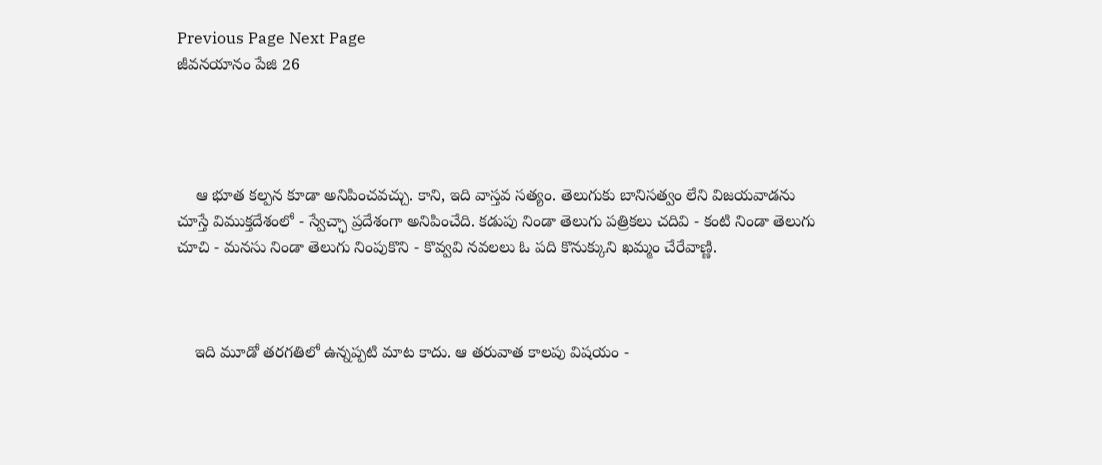Previous Page Next Page
జీవనయానం పేజి 26




    ఆ భూత కల్పన కూడా అనిపించవచ్చు. కాని, ఇది వాస్తవ సత్యం. తెలుగుకు బానిసత్వం లేని విజయవాడను చూస్తే విముక్తదేశంలో - స్వేచ్ఛా ప్రదేశంగా అనిపించేది. కడుపు నిండా తెలుగు పత్రికలు చదివి - కంటి నిండా తెలుగు చూచి - మనసు నిండా తెలుగు నింపుకొని - కొవ్వవి నవలలు ఓ పది కొనుక్కుని ఖమ్మం చేరేవాణ్ణి.



    ఇది మూడో తరగతిలో ఉన్నప్పటి మాట కాదు. ఆ తరువాత కాలపు విషయం -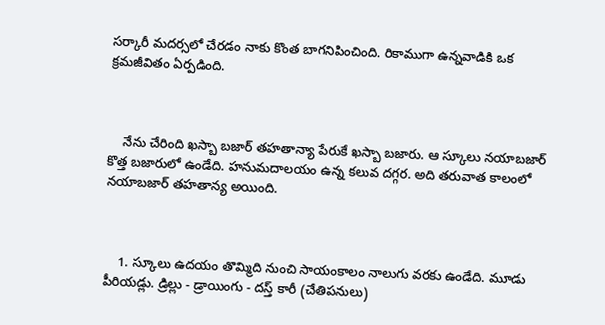సర్కారీ మదర్సలో చేరడం నాకు కొంత బాగనిపించింది. రికాముగా ఉన్నవాడికి ఒక క్రమజీవితం ఏర్పడింది.



    నేను చేరింది ఖస్బా బజార్ తహతాన్యా పేరుకే ఖస్బా బజారు. ఆ స్కూలు నయాబజార్ కొత్త బజారులో ఉండేది. హనుమదాలయం ఉన్న కలువ దగ్గర. అది తరువాత కాలంలో నయాబజార్ తహతాన్య అయింది.



    1. స్కూలు ఉదయం తొమ్మిది నుంచి సాయంకాలం నాలుగు వరకు ఉండేది. మూడు పీరియడ్లు. డ్రిల్లు - డ్రాయింగు - దస్త్ కారీ (చేతిపనులు)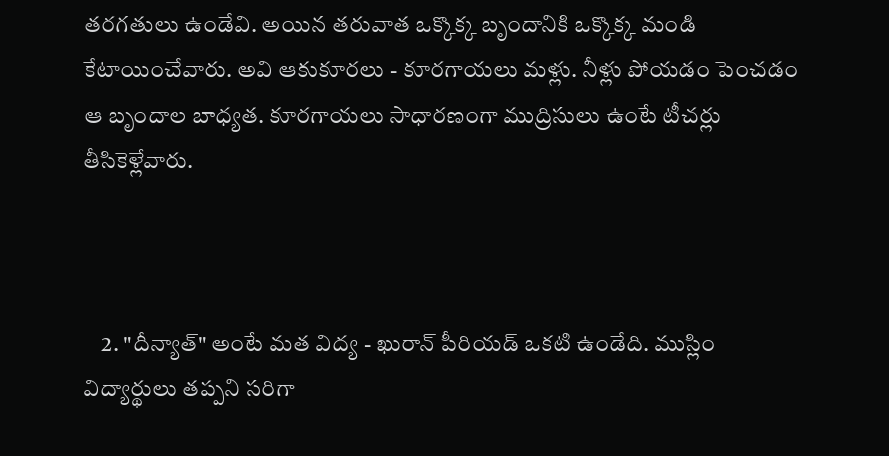తరగతులు ఉండేవి. అయిన తరువాత ఒక్కొక్క బృందానికి ఒక్కొక్క మండి కేటాయించేవారు. అవి ఆకుకూరలు - కూరగాయలు మళ్లు. నీళ్లు పోయడం పెంచడం ఆ బృందాల బాధ్యత. కూరగాయలు సాధారణంగా ముద్రిసులు ఉంటే టీచర్లు తీసికెళ్లేవారు.



    2. "దీన్యాత్" అంటే మత విద్య - ఖురాన్ పీరియడ్ ఒకటి ఉండేది. ముస్లిం విద్యార్థులు తప్పని సరిగా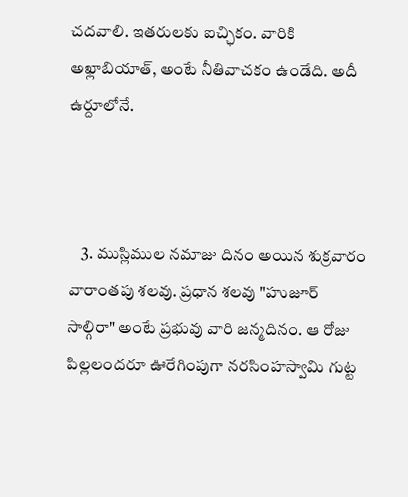చదవాలి. ఇతరులకు ఐచ్ఛికం. వారికి అఖ్లాబియాత్, అంటే నీతివాచకం ఉండేది. అదీ ఉర్దూలోనే.



    3. ముస్లిముల నమాజు దినం అయిన శుక్రవారం వారాంతపు శలవు. ప్రధాన శలవు "హుజూర్ సాల్గిరా" అంటే ప్రభువు వారి జన్మదినం. ఆ రోజు పిల్లలందరూ ఊరేగింపుగా నరసింహస్వామి గుట్ట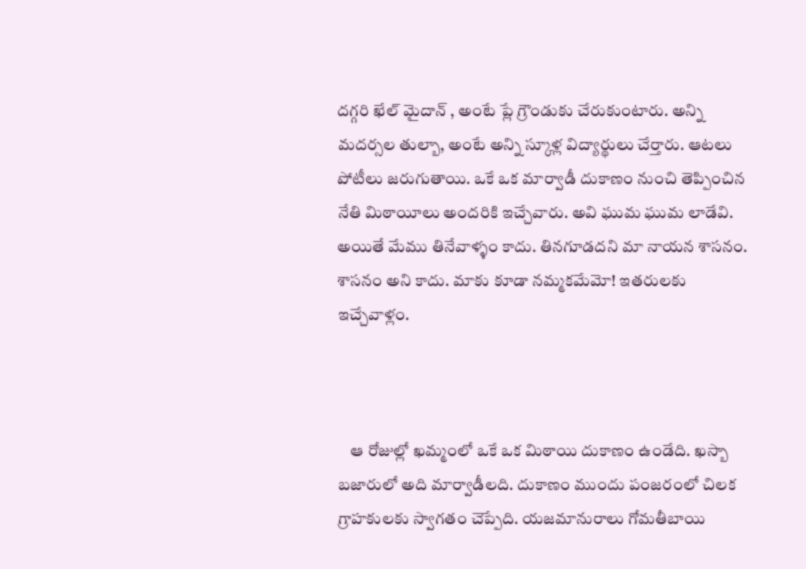దగ్గరి ఖేల్ మైదాన్ , అంటే ప్లే గ్రౌండుకు చేరుకుంటారు. అన్ని మదర్సల తుల్బా, అంటే అన్ని స్కూళ్ల విద్యార్థులు చేర్తారు. ఆటలు పోటీలు జరుగుతాయి. ఒకే ఒక మార్వాడీ దుకాణం నుంచి తెప్పించిన నేతి మిఠాయీలు అందరికి ఇచ్చేవారు. అవి ఘుమ ఘుమ లాడేవి. అయితే మేము తినేవాళ్ళం కాదు. తినగూడదని మా నాయన శాసనం. శాసనం అని కాదు. మాకు కూడా నమ్మకమేమో! ఇతరులకు ఇచ్చేవాళ్లం.



    ఆ రోజుల్లో ఖమ్మంలో ఒకే ఒక మిఠాయి దుకాణం ఉండేది. ఖస్బా బజారులో అది మార్వాడీలది. దుకాణం ముందు పంజరంలో చిలక గ్రాహకులకు స్వాగతం చెప్పేది. యజమానురాలు గోమతీబాయి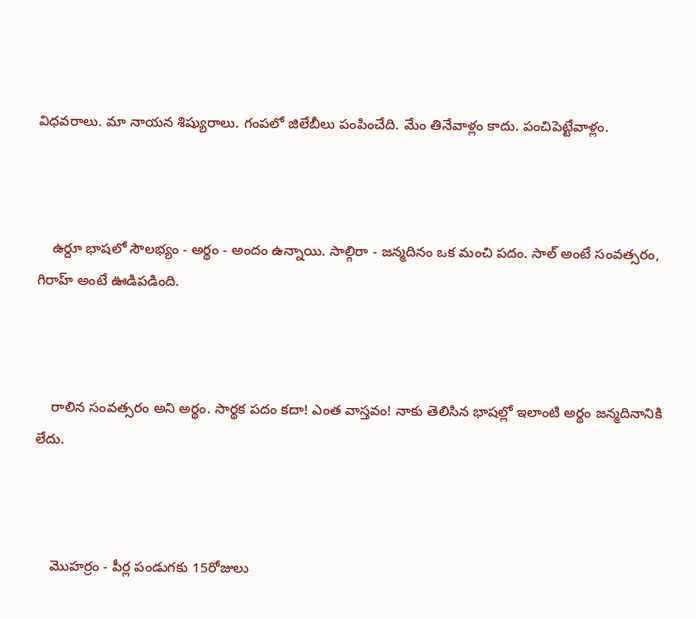విధవరాలు. మా నాయన శిష్యురాలు. గంపలో జిలేబీలు పంపించేది. మేం తినేవాళ్లం కాదు. పంచిపెట్టేవాళ్లం.



    ఉర్దూ భాషలో సౌలభ్యం - అర్థం - అందం ఉన్నాయి. సాల్గిరా - జన్మదినం ఒక మంచి పదం. సాల్ అంటే సంవత్సరం, గిరాహ్ అంటే ఊడిపడింది.



    రాలిన సంవత్సరం అని అర్థం. సార్థక పదం కదా! ఎంత వాస్తవం! నాకు తెలిసిన భాషల్లో ఇలాంటి అర్థం జన్మదినానికి లేదు.



    మొహర్రం - పీర్ల పండుగకు 15రోజులు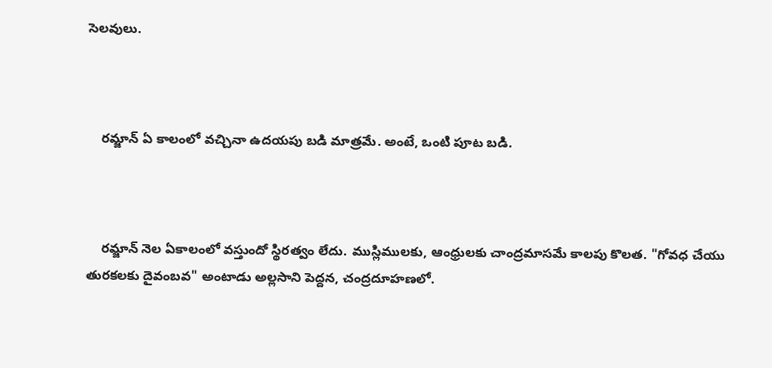సెలవులు.



    రమ్జాన్ ఏ కాలంలో వచ్చినా ఉదయపు బడి మాత్రమే. అంటే, ఒంటి పూట బడి.



    రమ్జాన్ నెల ఏకాలంలో వస్తుందో స్థిరత్వం లేదు. ముస్లిములకు, ఆంధ్రులకు చాంద్రమాసమే కాలపు కొలత. "గోవధ చేయు తురకలకు దైవంబవ" అంటాడు అల్లసాని పెద్దన, చంద్రదూహణలో.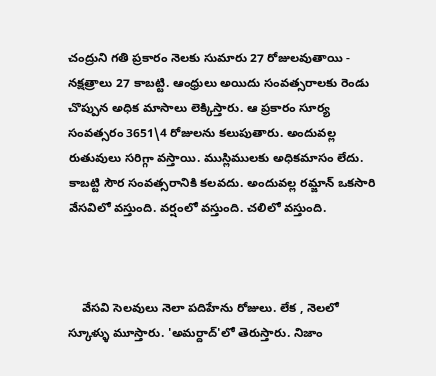చంద్రుని గతి ప్రకారం నెలకు సుమారు 27 రోజులవుతాయి - నక్షత్రాలు 27 కాబట్టి. ఆంధ్రులు అయిదు సంవత్సరాలకు రెండు చొప్పున అధిక మాసాలు లెక్కిస్తారు. ఆ ప్రకారం సూర్య సంవత్సరం 3651\4 రోజులను కలుపుతారు. అందువల్ల రుతువులు సరిగ్గా వస్తాయి. ముస్లిములకు అధికమాసం లేదు. కాబట్టి సౌర సంవత్సరానికి కలవదు. అందువల్ల రమ్జాన్ ఒకసారి వేసవిలో వస్తుంది. వర్షంలో వస్తుంది. చలిలో వస్తుంది.



    వేసవి సెలవులు నెలా పదిహేను రోజులు. లేక , నెలలో స్కూళ్ళు మూస్తారు. 'అమర్దాద్'లో తెరుస్తారు. నిజాం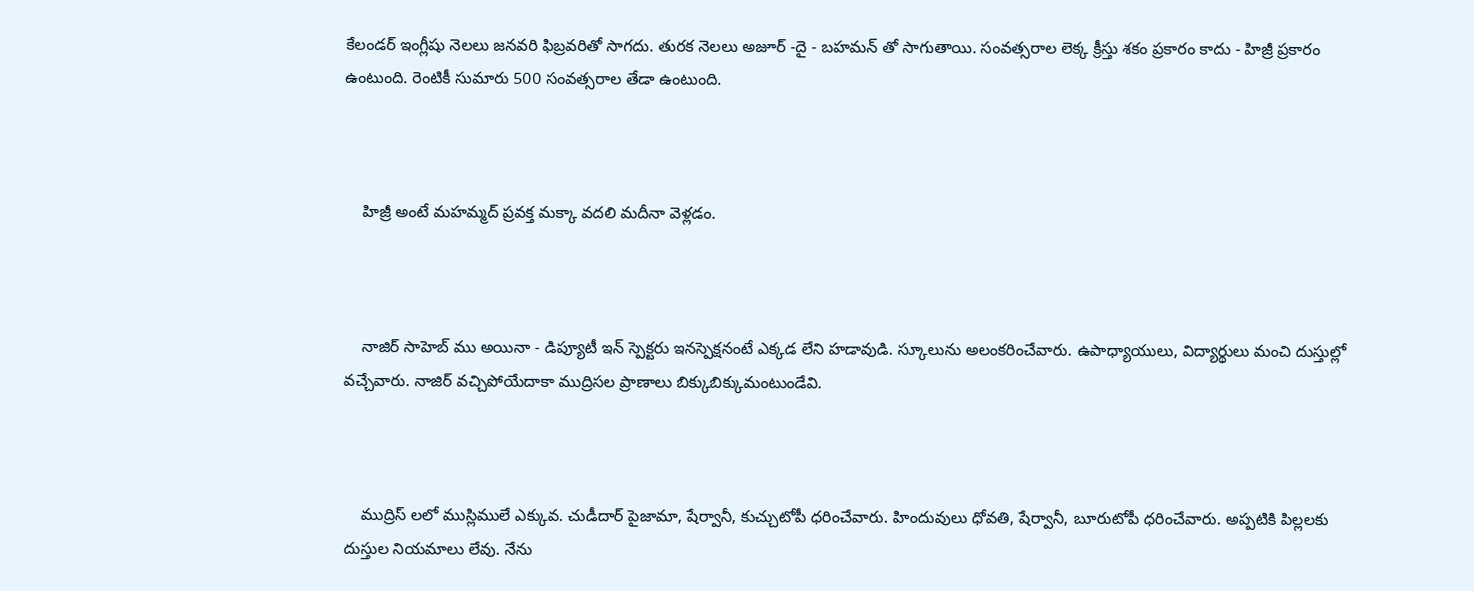కేలండర్ ఇంగ్లీషు నెలలు జనవరి ఫిబ్రవరితో సాగదు. తురక నెలలు అజూర్ -దై - బహమన్ తో సాగుతాయి. సంవత్సరాల లెక్క క్రీస్తు శకం ప్రకారం కాదు - హిజ్రీ ప్రకారం ఉంటుంది. రెంటికీ సుమారు 500 సంవత్సరాల తేడా ఉంటుంది.



    హిజ్రీ అంటే మహమ్మద్ ప్రవక్త మక్కా వదలి మదీనా వెళ్లడం.



    నాజిర్ సాహెబ్ ము అయినా - డిప్యూటీ ఇన్ స్పెక్టరు ఇనస్పెక్షనంటే ఎక్కడ లేని హడావుడి. స్కూలును అలంకరించేవారు. ఉపాధ్యాయులు, విద్యార్థులు మంచి దుస్తుల్లో వచ్చేవారు. నాజిర్ వచ్చిపోయేదాకా ముద్రిసల ప్రాణాలు బిక్కుబిక్కుమంటుండేవి.



    ముద్రిస్ లలో ముస్లిములే ఎక్కువ. చుడీదార్ పైజామా, షేర్వానీ, కుచ్చుటోపీ ధరించేవారు. హిందువులు ధోవతి, షేర్వానీ, బూరుటోపీ ధరించేవారు. అప్పటికి పిల్లలకు దుస్తుల నియమాలు లేవు. నేను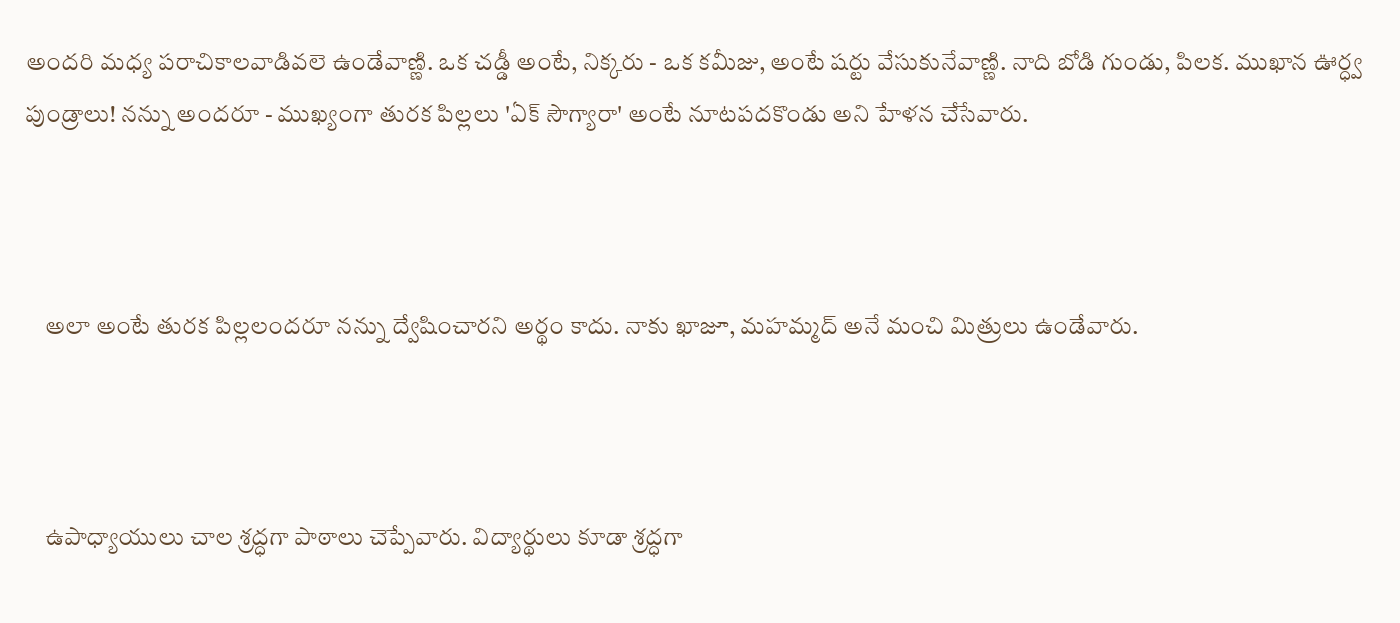అందరి మధ్య పరాచికాలవాడివలె ఉండేవాణ్ణి. ఒక చడ్డీ అంటే, నిక్కరు - ఒక కమీజు, అంటే షర్టు వేసుకునేవాణ్ణి. నాది బోడి గుండు, పిలక. ముఖాన ఊర్ధ్వ పుండ్రాలు! నన్ను అందరూ - ముఖ్యంగా తురక పిల్లలు 'ఏక్ సౌగ్యారా' అంటే నూటపదకొండు అని హేళన చేసేవారు.



    అలా అంటే తురక పిల్లలందరూ నన్ను ద్వేషించారని అర్థం కాదు. నాకు ఖాజూ, మహమ్మద్ అనే మంచి మిత్రులు ఉండేవారు.



    ఉపాధ్యాయులు చాల శ్రద్ధగా పాఠాలు చెప్పేవారు. విద్యార్థులు కూడా శ్రద్ధగా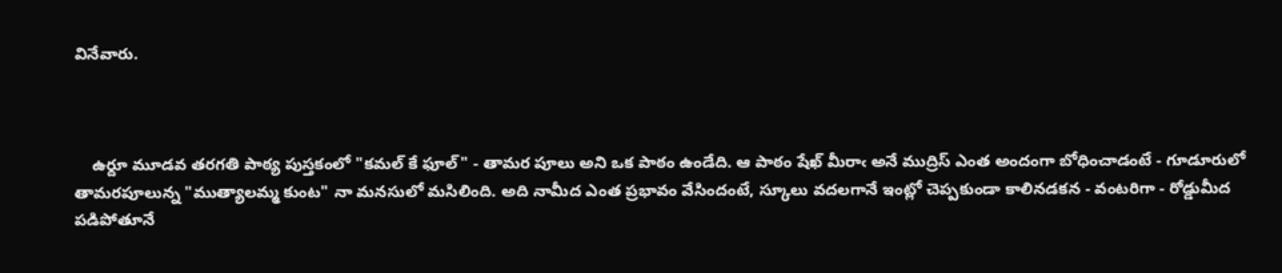వినేవారు.



    ఉర్దూ మూడవ తరగతి పాఠ్య పుస్తకంలో "కమల్ కే ఫూల్" - తామర పూలు అని ఒక పాఠం ఉండేది. ఆ పాఠం షేఖ్ మీరాఁ అనే ముద్రిస్ ఎంత అందంగా బోధించాడంటే - గూడూరులో తామరపూలున్న "ముత్యాలమ్మ కుంట" నా మనసులో మసిలింది. అది నామీద ఎంత ప్రభావం వేసిందంటే, స్కూలు వదలగానే ఇంట్లో చెప్పకుండా కాలినడకన - వంటరిగా - రోడ్డుమీద పడిపోతూనే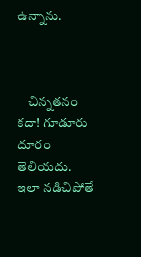ఉన్నాను.



    చిన్నతనం కదా! గూడూరు దూరం తెలియదు. ఇలా నడిచిపోతే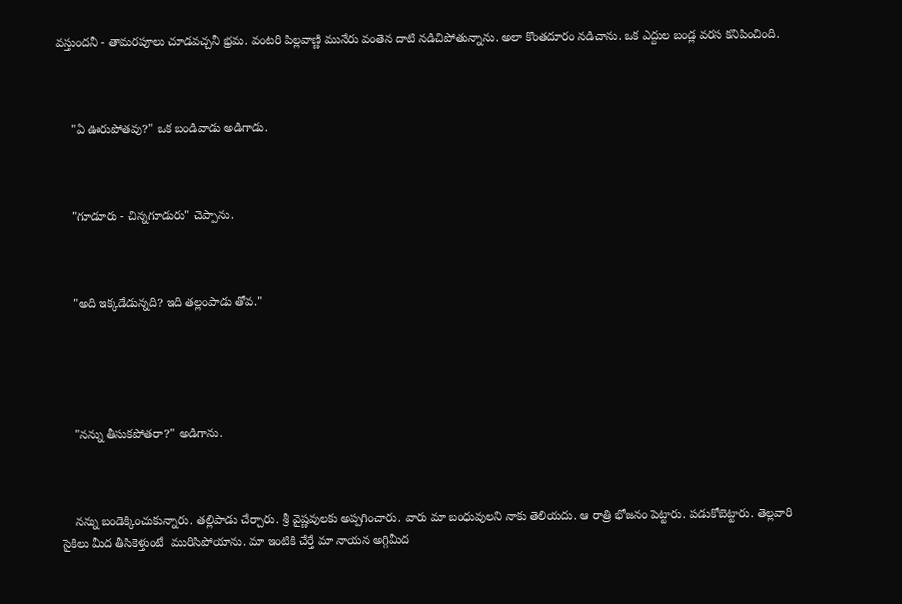వస్తుందనీ - తామరపూలు చూడవచ్చనీ భ్రమ. వంటరి పిల్లవాణ్ణి మునేరు వంతెన దాటి నడిచిపోతున్నాను. అలా కొంతదూరం నడిచాను. ఒక ఎద్దుల బండ్ల వరస కనిపించింది.



    "ఏ ఊరుపోతవు?" ఒక బండివాడు అడిగాడు.



    "గూడూరు - చిన్నగూడురు" చెప్పాను.



    "అది ఇక్కడేడున్నది? ఇది తల్లంపాడు తోవ."





    "నన్ను తీసుకపోతరా?" అడిగాను.



    నన్ను బండెక్కించుకున్నారు. తల్లిపాడు చేర్చారు. శ్రీ వైష్ణవులకు అప్పగించారు. వారు మా బంధువులని నాకు తెలియదు. ఆ రాత్రి భోజనం పెట్టారు. పడుకోబెట్టారు. తెల్లవారి సైకిలు మీద తీసికెళ్తుంటే  మురిసిపోయాను. మా ఇంటికి చేర్తే మా నాయన అగ్గిమీద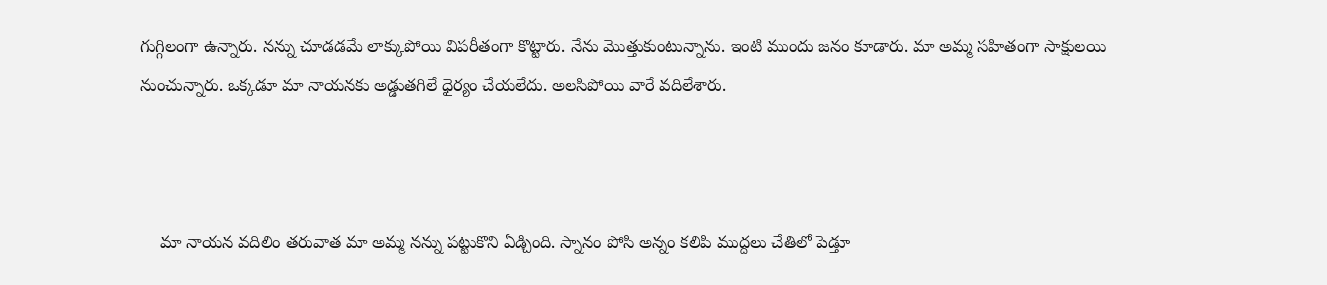గుగ్గిలంగా ఉన్నారు. నన్ను చూడడమే లాక్కుపోయి విపరీతంగా కొట్టారు. నేను మొత్తుకుంటున్నాను. ఇంటి ముందు జనం కూడారు. మా అమ్మ సహితంగా సాక్షులయి నుంచున్నారు. ఒక్కడూ మా నాయనకు అడ్డుతగిలే ధైర్యం చేయలేదు. అలసిపోయి వారే వదిలేశారు.



    మా నాయన వదిలిం తరువాత మా అమ్మ నన్ను పట్టుకొని ఏడ్చింది. స్నానం పోసి అన్నం కలిపి ముద్దలు చేతిలో పెడ్తూ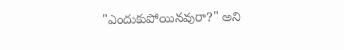"ఎందుకుపోయినవురా?" అని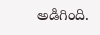అడిగింది.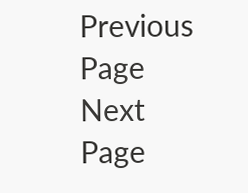Previous Page Next Page